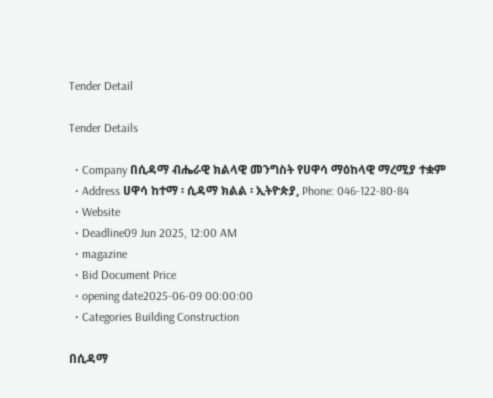Tender Detail

Tender Details

  • Company በሲዳማ ብሔራዊ ክልላዊ መንግስት የሀዋሳ ማዕከላዊ ማረሚያ ተቋም
  • Address ሀዋሳ ከተማ ፡ ሲዳማ ክልል ፡ ኢትዮጵያ, Phone: 046-122-80-84
  • Website
  • Deadline09 Jun 2025, 12:00 AM
  • magazine
  • Bid Document Price
  • opening date2025-06-09 00:00:00
  • Categories Building Construction

በሲዳማ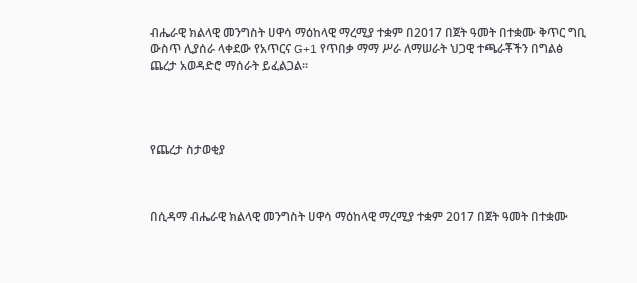ብሔራዊ ክልላዊ መንግስት ሀዋሳ ማዕከላዊ ማረሚያ ተቋም በ2017 በጀት ዓመት በተቋሙ ቅጥር ግቢ ውስጥ ሊያሰራ ላቀደው የአጥርና G+1 የጥበቃ ማማ ሥራ ለማሠራት ህጋዊ ተጫራቾችን በግልፅ ጨረታ አወዳድሮ ማሰራት ይፈልጋል፡፡




የጨረታ ስታወቂያ



በሲዳማ ብሔራዊ ክልላዊ መንግስት ሀዋሳ ማዕከላዊ ማረሚያ ተቋም 2017 በጀት ዓመት በተቋሙ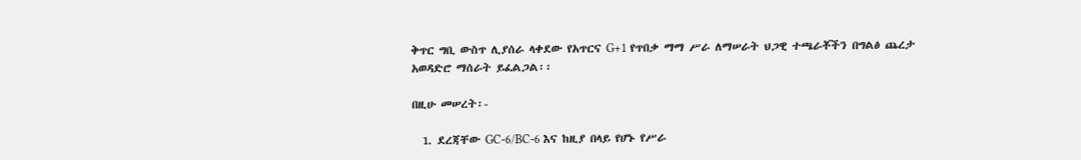ቅጥር ግቢ ውስጥ ሊያሰራ ላቀደው የአጥርና G+1 የጥበቃ ማማ ሥራ ለማሠራት ህጋዊ ተጫራቾችን በግልፅ ጨረታ አወዳድሮ ማሰራት ይፈልጋል፡፡

በዚሁ መሠረት፡-

  1. ደረጃቸው GC-6/BC-6 እና ከዚያ በላይ የሆኑ የሥራ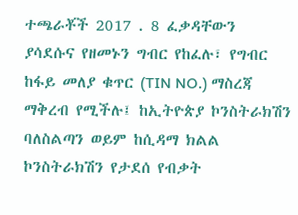ተጫራቾች 2017 . 8 ፈቃዳቸውን ያሳደሱና የዘመኑን ግብር የከፈሉ፣ የግብር ከፋይ መለያ ቁጥር (TIN NO.) ማስረጃ ማቅረብ የሚችሉ፤ ከኢትዮጵያ ኮንስትራክሽን ባለስልጣን ወይም ከሲዳማ ክልል ኮንስትራክሽን የታደሰ የብቃት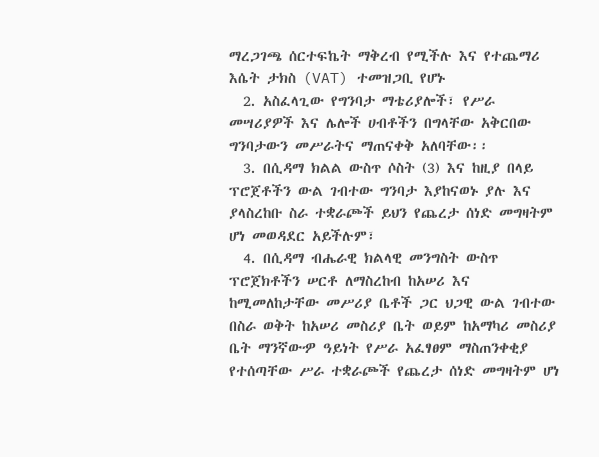ማረጋገጫ ሰርተፍኬት ማቅረብ የሚችሉ እና የተጨማሪ እሴት ታክስ (VAT) ተመዝጋቢ የሆኑ
  2. አስፈላጊው የግንባታ ማቴሪያሎች፣ የሥራ መሣሪያዎች እና ሌሎች ሀብቶችን በግላቸው አቅርበው ግንባታውን መሥራትና ማጠናቀቅ አለባቸው፡፡
  3. በሲዳማ ክልል ውስጥ ሶስት (3) እና ከዚያ በላይ ፕሮጀቶችን ውል ገብተው ግንባታ እያከናወኑ ያሉ እና ያላስረከቡ ስራ ተቋራጮች ይህን የጨረታ ሰነድ መግዛትም ሆነ መወዳደር አይችሉም፣
  4. በሲዳማ ብሔራዊ ክልላዊ መንግስት ውስጥ ፕሮጀክቶችን ሠርቶ ለማስረከብ ከአሠሪ እና ከሚመለከታቸው መሥሪያ ቤቶች ጋር ህጋዊ ውል ገብተው በስራ ወቅት ከአሠሪ መስሪያ ቤት ወይም ከአማካሪ መስሪያ ቤት ማንኛውዏ ዓይነት የሥራ አፈፃፀም ማስጠንቀቂያ የተሰጣቸው ሥራ ተቋራጮች የጨረታ ሰነድ መግዛትም ሆነ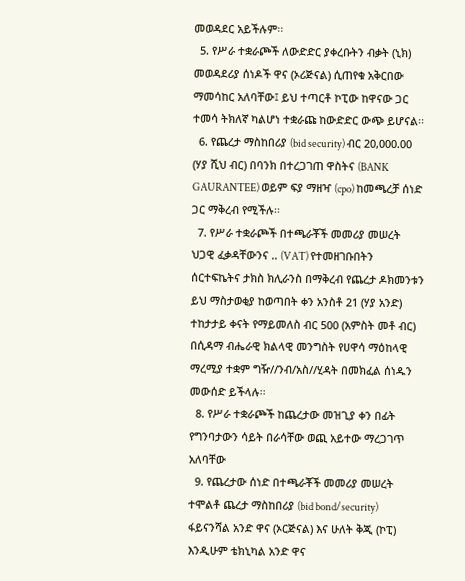መወዳደር አይችሉም፡፡
  5. የሥራ ተቋራጮች ለውድድር ያቀረቡትን ብቃት (ኒክ) መወዳደሪያ ሰነዶች ዋና (ኦሪጅናል) ሲጠየቁ አቅርበው ማመሳከር አለባቸው፤ ይህ ተጣርቶ ኮፒው ከዋናው ጋር ተመሳ ትክለኛ ካልሆነ ተቋራጩ ከውድድር ውጭ ይሆናል፡፡
  6. የጨረታ ማስከበሪያ (bid security) ብር 20,000.00 (ሃያ ሺህ ብር) በባንክ በተረጋገጠ ዋስትና (BANK GAURANTEE) ወይም ፍያ ማዘዣ (cpo) ከመጫረቻ ሰነድ ጋር ማቅረብ የሚችሉ፡፡
  7. የሥራ ተቋራጮች በተጫራቾች መመሪያ መሠረት ህጋዊ ፈቃዳቸውንና .. (VAT) የተመዘገቡበትን ሰርተፍኬትና ታክስ ክሊራንስ በማቅረብ የጨረታ ዶክመንቱን ይህ ማስታወቂያ ከወጣበት ቀን አንስቶ 21 (ሃያ አንድ) ተከታታይ ቀናት የማይመለስ ብር 500 (አምስት መቶ ብር) በሲዳማ ብሔራዊ ክልላዊ መንግስት የሀዋሳ ማዕከላዊ ማረሚያ ተቋም ግዥ//ንብ/አስ//ሂዳት በመክፈል ሰነዱን መውሰድ ይችላሉ፡፡
  8. የሥራ ተቋራጮች ከጨረታው መዝጊያ ቀን በፊት የግንባታውን ሳይት በራሳቸው ወጪ አይተው ማረጋገጥ አለባቸው
  9. የጨረታው ሰነድ በተጫራቾች መመሪያ መሠረት ተሞልቶ ጨረታ ማስከበሪያ (bid bond/security) ፋይናንሻል አንድ ዋና (ኦርጅናል) እና ሁለት ቅጂ (ኮፒ) እንዲሁም ቴክኒካል አንድ ዋና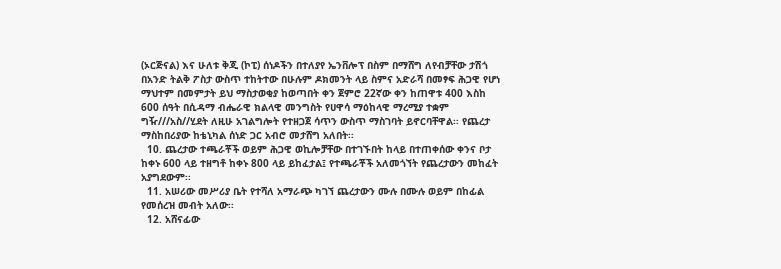(ኦርጅናል) እና ሁለቱ ቅጂ (ኮፒ) ሰነዶችን በተለያየ ኤንቨሎፕ በስም በማሸግ ለየብቻቸው ታሽጎ በአንድ ትልቅ ፖስታ ውስጥ ተከትተው በሁሉም ዶክመንት ላይ ስምና አድራሻ በመፃፍ ሕጋዊ የሆነ ማህተም በመምታት ይህ ማስታወቂያ ከወጣበት ቀን ጀምሮ 22ኛው ቀን ከጠዋቱ 400 እስከ 600 ሰዓት በሲዳማ ብሔራዊ ክልላዊ መንግስት የሀዋሳ ማዕከላዊ ማረሚያ ተቋም ግዥ///አስ//ሂደት ለዚሁ አገልግሎት የተዘጋጀ ሳጥን ውስጥ ማስገባት ይኖርባቸዋል፡፡ የጨረታ ማስከበሪያው ከቴኒካል ሰነድ ጋር አብሮ መታሸግ አለበት፡፡
  10. ጨረታው ተጫራቾች ወይም ሕጋዊ ወኪሎቻቸው በተገኙበት ከላይ በተጠቀሰው ቀንና ቦታ ከቀኑ 600 ላይ ተዘግቶ ከቀኑ 800 ላይ ይከፈታል፤ የተጫራቾች አለመጎኘት የጨረታውን መከፈት አያግደውም፡፡
  11. አሠሪው መሥሪያ ቤት የተሻለ አማራጭ ካገኘ ጨረታውን ሙሉ በሙሉ ወይም በከፊል የመሰረዝ መብት አለው፡፡
  12. አሸናፊው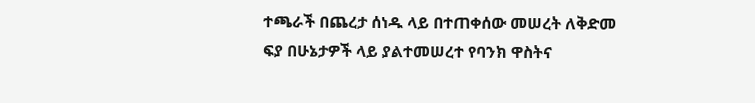ተጫራች በጨረታ ሰነዱ ላይ በተጠቀሰው መሠረት ለቅድመ ፍያ በሁኔታዎች ላይ ያልተመሠረተ የባንክ ዋስትና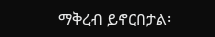ማቅረብ ይኖርበታል፡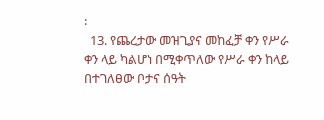፡
  13. የጨረታው መዝጊያና መከፈቻ ቀን የሥራ ቀን ላይ ካልሆነ በሚቀጥለው የሥራ ቀን ከላይ በተገለፀው ቦታና ሰዓት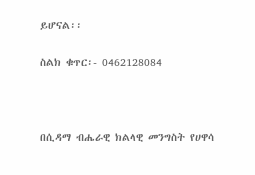ይሆናል፡፡

ስልክ ቁጥር፡- 0462128084



በሲዳማ ብሔራዊ ክልላዊ መንግስት የሀዋሳ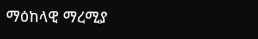ማዕከላዊ ማረሚያ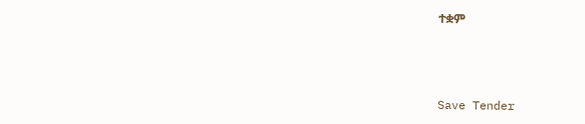ተቋም



Save Tender